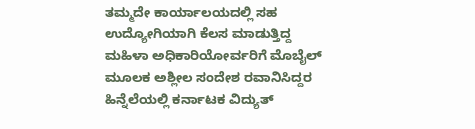ತಮ್ಮದೇ ಕಾರ್ಯಾಲಯದಲ್ಲಿ ಸಹ ಉದ್ಯೋಗಿಯಾಗಿ ಕೆಲಸ ಮಾಡುತ್ತಿದ್ದ ಮಹಿಳಾ ಅಧಿಕಾರಿಯೋರ್ವರಿಗೆ ಮೊಬೈಲ್ ಮೂಲಕ ಅಶ್ಲೀಲ ಸಂದೇಶ ರವಾನಿಸಿದ್ದರ ಹಿನ್ನೆಲೆಯಲ್ಲಿ ಕರ್ನಾಟಕ ವಿದ್ಯುತ್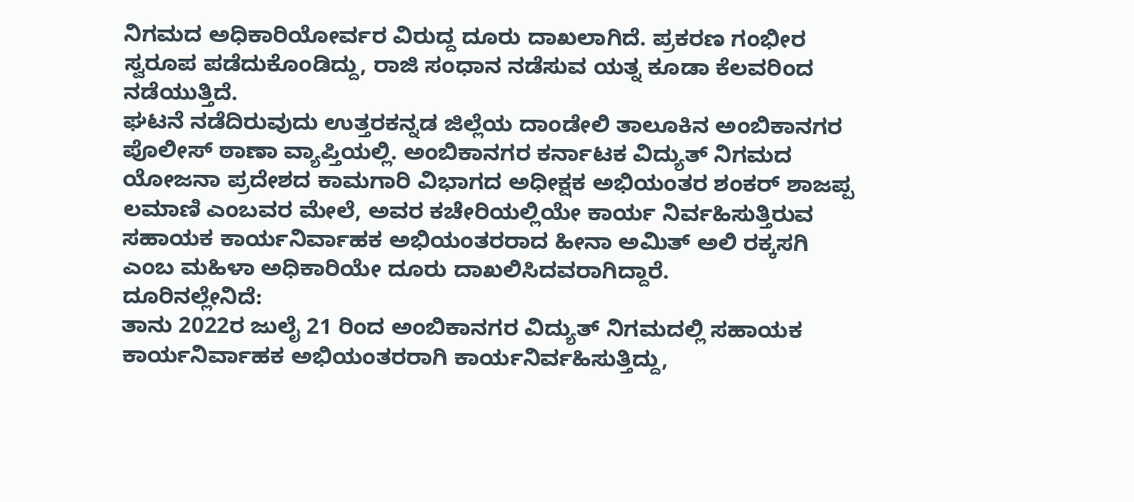ನಿಗಮದ ಅಧಿಕಾರಿಯೋರ್ವರ ವಿರುದ್ದ ದೂರು ದಾಖಲಾಗಿದೆ. ಪ್ರಕರಣ ಗಂಭೀರ ಸ್ವರೂಪ ಪಡೆದುಕೊಂಡಿದ್ದು, ರಾಜಿ ಸಂಧಾನ ನಡೆಸುವ ಯತ್ನ ಕೂಡಾ ಕೆಲವರಿಂದ ನಡೆಯುತ್ತಿದೆ.
ಘಟನೆ ನಡೆದಿರುವುದು ಉತ್ತರಕನ್ನಡ ಜಿಲ್ಲೆಯ ದಾಂಡೇಲಿ ತಾಲೂಕಿನ ಅಂಬಿಕಾನಗರ ಪೊಲೀಸ್ ಠಾಣಾ ವ್ಯಾಪ್ತಿಯಲ್ಲಿ. ಅಂಬಿಕಾನಗರ ಕರ್ನಾಟಕ ವಿದ್ಯುತ್ ನಿಗಮದ ಯೋಜನಾ ಪ್ರದೇಶದ ಕಾಮಗಾರಿ ವಿಭಾಗದ ಅಧೀಕ್ಷಕ ಅಭಿಯಂತರ ಶಂಕರ್ ಶಾಜಪ್ಪ ಲಮಾಣಿ ಎಂಬವರ ಮೇಲೆ, ಅವರ ಕಚೇರಿಯಲ್ಲಿಯೇ ಕಾರ್ಯ ನಿರ್ವಹಿಸುತ್ತಿರುವ ಸಹಾಯಕ ಕಾರ್ಯನಿರ್ವಾಹಕ ಅಭಿಯಂತರರಾದ ಹೀನಾ ಅಮಿತ್ ಅಲಿ ರಕ್ಕಸಗಿ ಎಂಬ ಮಹಿಳಾ ಅಧಿಕಾರಿಯೇ ದೂರು ದಾಖಲಿಸಿದವರಾಗಿದ್ದಾರೆ.
ದೂರಿನಲ್ಲೇನಿದೆ:
ತಾನು 2022ರ ಜುಲೈ 21 ರಿಂದ ಅಂಬಿಕಾನಗರ ವಿದ್ಯುತ್ ನಿಗಮದಲ್ಲಿ ಸಹಾಯಕ ಕಾರ್ಯನಿರ್ವಾಹಕ ಅಭಿಯಂತರರಾಗಿ ಕಾರ್ಯನಿರ್ವಹಿಸುತ್ತಿದ್ದು,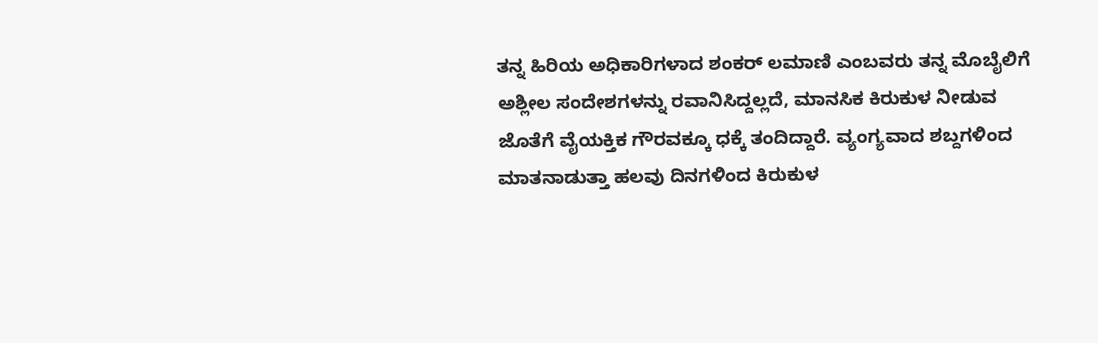ತನ್ನ ಹಿರಿಯ ಅಧಿಕಾರಿಗಳಾದ ಶಂಕರ್ ಲಮಾಣಿ ಎಂಬವರು ತನ್ನ ಮೊಬೈಲಿಗೆ ಅಶ್ಲೀಲ ಸಂದೇಶಗಳನ್ನು ರವಾನಿಸಿದ್ದಲ್ಲದೆ, ಮಾನಸಿಕ ಕಿರುಕುಳ ನೀಡುವ ಜೊತೆಗೆ ವೈಯಕ್ತಿಕ ಗೌರವಕ್ಕೂ ಧಕ್ಕೆ ತಂದಿದ್ದಾರೆ. ವ್ಯಂಗ್ಯವಾದ ಶಬ್ದಗಳಿಂದ ಮಾತನಾಡುತ್ತಾ ಹಲವು ದಿನಗಳಿಂದ ಕಿರುಕುಳ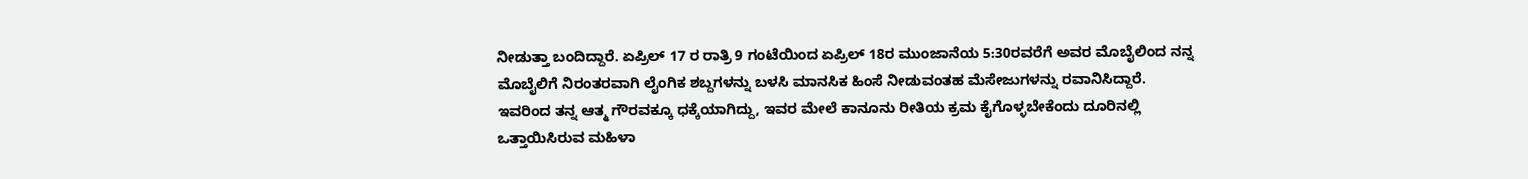ನೀಡುತ್ತಾ ಬಂದಿದ್ದಾರೆ. ಏಪ್ರಿಲ್ 17 ರ ರಾತ್ರಿ 9 ಗಂಟೆಯಿಂದ ಏಪ್ರಿಲ್ 18ರ ಮುಂಜಾನೆಯ 5:30ರವರೆಗೆ ಅವರ ಮೊಬೈಲಿಂದ ನನ್ನ ಮೊಬೈಲಿಗೆ ನಿರಂತರವಾಗಿ ಲೈಂಗಿಕ ಶಬ್ದಗಳನ್ನು ಬಳಸಿ ಮಾನಸಿಕ ಹಿಂಸೆ ನೀಡುವಂತಹ ಮೆಸೇಜುಗಳನ್ನು ರವಾನಿಸಿದ್ದಾರೆ. ಇವರಿಂದ ತನ್ನ ಆತ್ಮ ಗೌರವಕ್ಕೂ ಧಕ್ಕೆಯಾಗಿದ್ದು, ಇವರ ಮೇಲೆ ಕಾನೂನು ರೀತಿಯ ಕ್ರಮ ಕೈಗೊಳ್ಳಬೇಕೆಂದು ದೂರಿನಲ್ಲಿ ಒತ್ತಾಯಿಸಿರುವ ಮಹಿಳಾ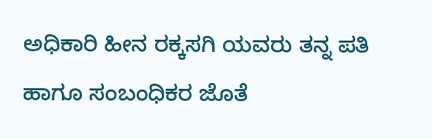ಅಧಿಕಾರಿ ಹೀನ ರಕ್ಕಸಗಿ ಯವರು ತನ್ನ ಪತಿ ಹಾಗೂ ಸಂಬಂಧಿಕರ ಜೊತೆ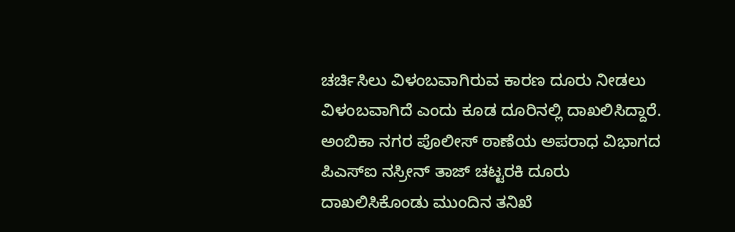ಚರ್ಚಿಸಿಲು ವಿಳಂಬವಾಗಿರುವ ಕಾರಣ ದೂರು ನೀಡಲು ವಿಳಂಬವಾಗಿದೆ ಎಂದು ಕೂಡ ದೂರಿನಲ್ಲಿ ದಾಖಲಿಸಿದ್ದಾರೆ.
ಅಂಬಿಕಾ ನಗರ ಪೊಲೀಸ್ ಠಾಣೆಯ ಅಪರಾಧ ವಿಭಾಗದ ಪಿಎಸ್ಐ ನಸ್ರೀನ್ ತಾಜ್ ಚಟ್ಟರಕಿ ದೂರು ದಾಖಲಿಸಿಕೊಂಡು ಮುಂದಿನ ತನಿಖೆ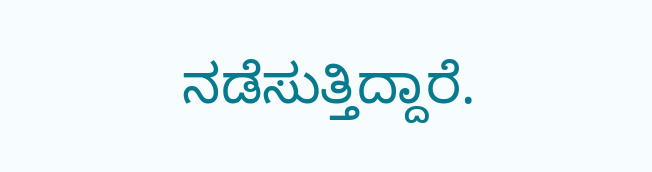ನಡೆಸುತ್ತಿದ್ದಾರೆ.